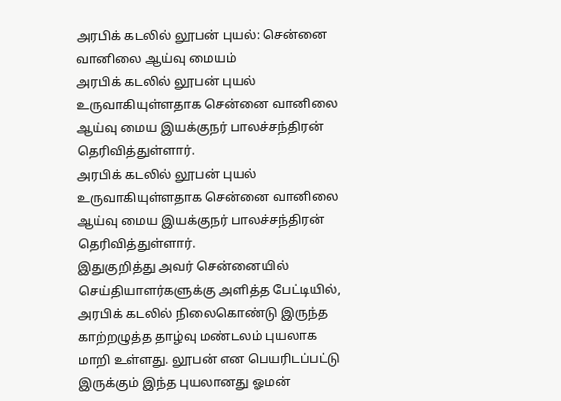அரபிக் கடலில் லூபன் புயல்: சென்னை வானிலை ஆய்வு மையம்
அரபிக் கடலில் லூபன் புயல் உருவாகியுள்ளதாக சென்னை வானிலை ஆய்வு மைய இயக்குநர் பாலச்சந்திரன் தெரிவித்துள்ளார்.
அரபிக் கடலில் லூபன் புயல் உருவாகியுள்ளதாக சென்னை வானிலை ஆய்வு மைய இயக்குநர் பாலச்சந்திரன் தெரிவித்துள்ளார்.
இதுகுறித்து அவர் சென்னையில் செய்தியாளர்களுக்கு அளித்த பேட்டியில்,
அரபிக் கடலில் நிலைகொண்டு இருந்த காற்றழுத்த தாழ்வு மண்டலம் புயலாக மாறி உள்ளது. லூபன் என பெயரிடப்பட்டு இருக்கும் இந்த புயலானது ஓமன்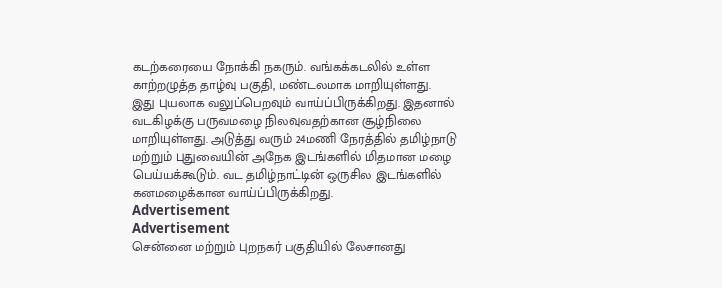கடற்கரையை நோக்கி நகரும். வங்கக்கடலில் உள்ள காற்றழுத்த தாழ்வு பகுதி, மண்டலமாக மாறியுள்ளது.
இது புயலாக வலுப்பெறவும் வாய்ப்பிருக்கிறது. இதனால் வடகிழக்கு பருவமழை நிலவுவதற்கான சூழ்நிலை மாறியுள்ளது. அடுத்து வரும் 24மணி நேரத்தில் தமிழ்நாடு மற்றும் புதுவையின் அநேக இடங்களில் மிதமான மழை பெய்யக்கூடும். வட தமிழ்நாட்டின் ஒருசில இடங்களில் கனமழைக்கான வாய்ப்பிருக்கிறது.
Advertisement
Advertisement
சென்னை மற்றும் புறநகர் பகுதியில் லேசானது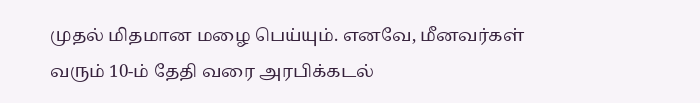முதல் மிதமான மழை பெய்யும். எனவே, மீனவர்கள் வரும் 10-ம் தேதி வரை அரபிக்கடல்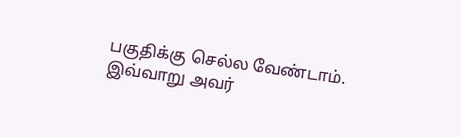பகுதிக்கு செல்ல வேண்டாம். இவ்வாறு அவர்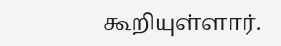கூறியுள்ளார்.